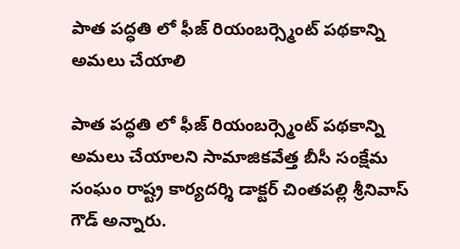పాత పద్ధతి లో ఫీజ్ రియంబర్స్మెంట్ పథకాన్ని అమలు చేయాలి

పాత పద్ధతి లో ఫీజ్ రియంబర్స్మెంట్ పథకాన్ని అమలు చేయాలని సామాజికవేత్త బీసీ సంక్షేమ సంఘం రాష్ట్ర కార్యదర్శి డాక్టర్ చింతపల్లి శ్రీనివాస్ గౌడ్ అన్నారు.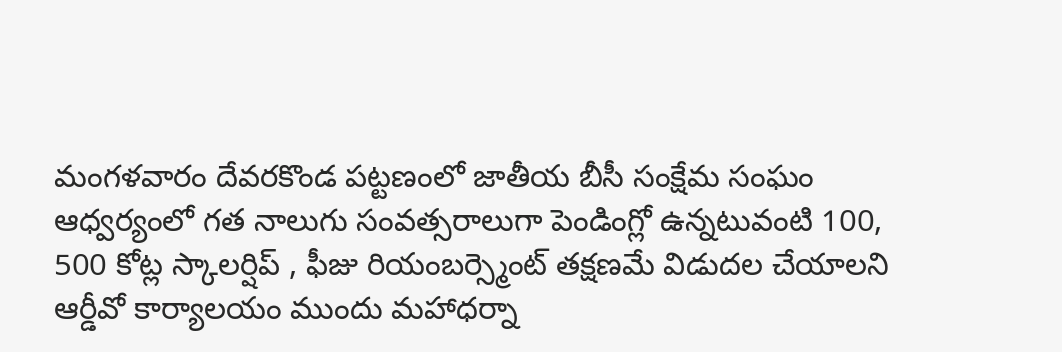మంగళవారం దేవరకొండ పట్టణంలో జాతీయ బీసీ సంక్షేమ సంఘం ఆధ్వర్యంలో గత నాలుగు సంవత్సరాలుగా పెండింగ్లో ఉన్నటువంటి 100, 500 కోట్ల స్కాలర్షిప్ , ఫీజు రియంబర్స్మెంట్ తక్షణమే విడుదల చేయాలని ఆర్డీవో కార్యాలయం ముందు మహాధర్నా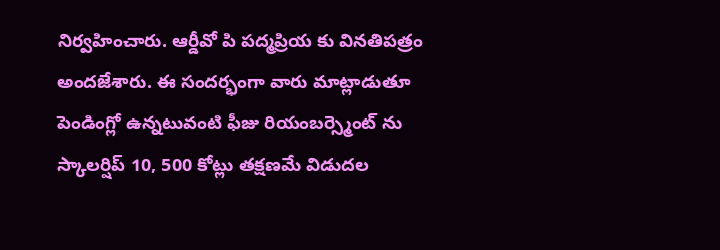నిర్వహించారు. ఆర్డీవో పి పద్మప్రియ కు వినతిపత్రం అందజేశారు. ఈ సందర్భంగా వారు మాట్లాడుతూ పెండింగ్లో ఉన్నటువంటి ఫీజు రియంబర్స్మెంట్ ను స్కాలర్షిప్ 10, 500 కోట్లు తక్షణమే విడుదల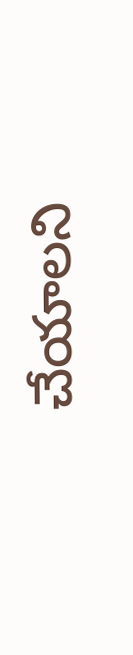చేయాలని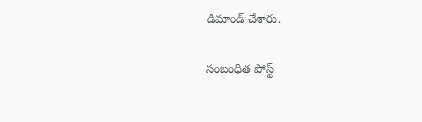డిమాండ్ చేశారు.

సంబంధిత పోస్ట్